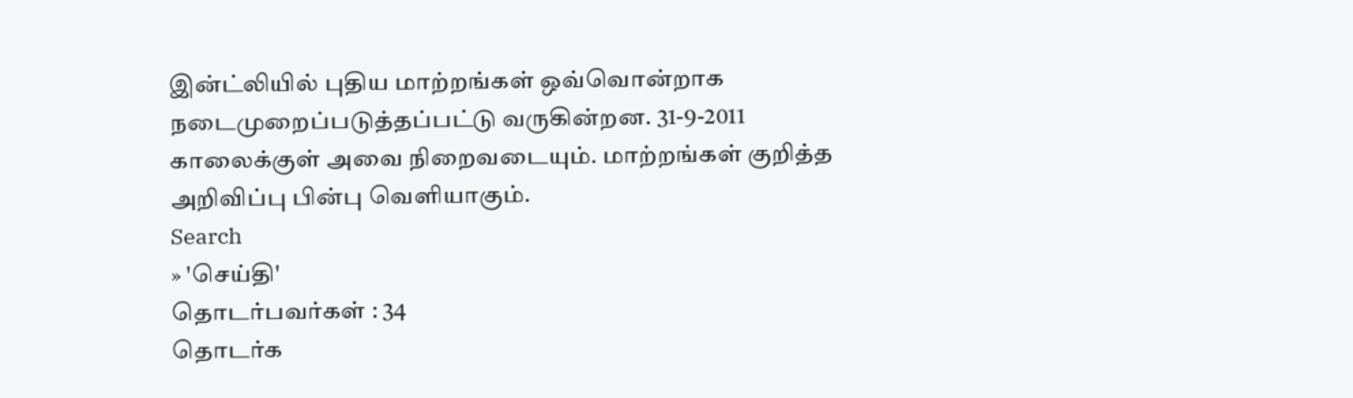இன்ட்லியில் புதிய மாற்றங்கள் ஒவ்வொன்றாக நடைமுறைப்படுத்தப்பட்டு வருகின்றன. 31-9-2011 காலைக்குள் அவை நிறைவடையும். மாற்றங்கள் குறித்த அறிவிப்பு பின்பு வெளியாகும்.
Search
» 'செய்தி'
தொடர்பவர்கள் : 34
தொடர்க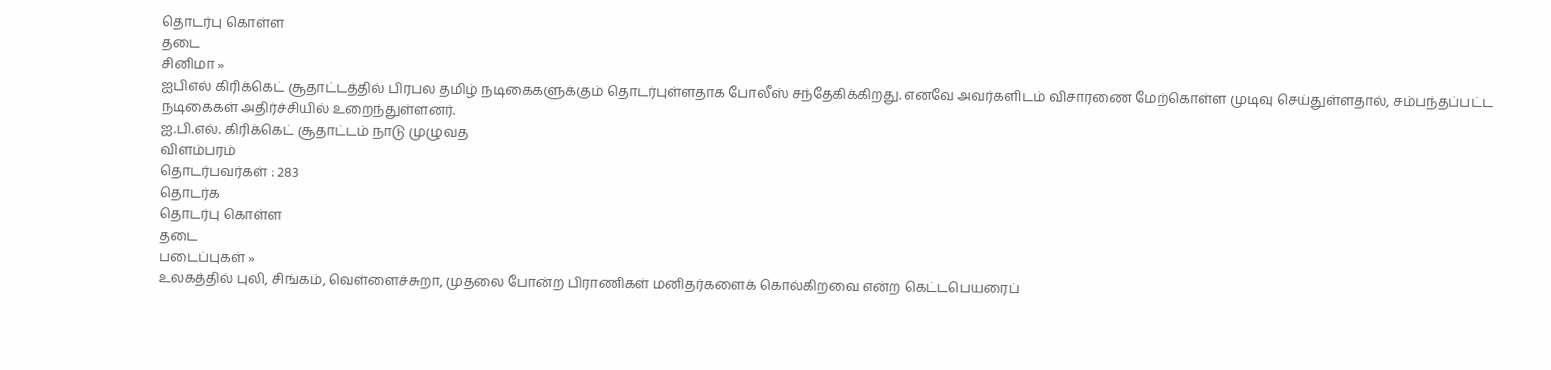தொடர்பு கொள்ள
தடை
சினிமா »
ஐபிஎல் கிரிக்கெட் சூதாட்டத்தில் பிரபல தமிழ் நடிகைகளுக்கும் தொடர்புள்ளதாக போலீஸ் சந்தேகிக்கிறது. எனவே அவர்களிடம் விசாரணை மேற்கொள்ள முடிவு செய்துள்ளதால், சம்பந்தப்பட்ட நடிகைகள் அதிர்ச்சியில் உறைந்துள்ளனர்.
ஐ.பி.எல். கிரிக்கெட் சூதாட்டம் நாடு முழுவத
விளம்பரம்
தொடர்பவர்கள் : 283
தொடர்க
தொடர்பு கொள்ள
தடை
படைப்புகள் »
உலகத்தில் புலி, சிங்கம், வெள்ளைச்சுறா, முதலை போன்ற பிராணிகள் மனிதர்களைக் கொல்கிறவை என்ற கெட்டபெயரைப்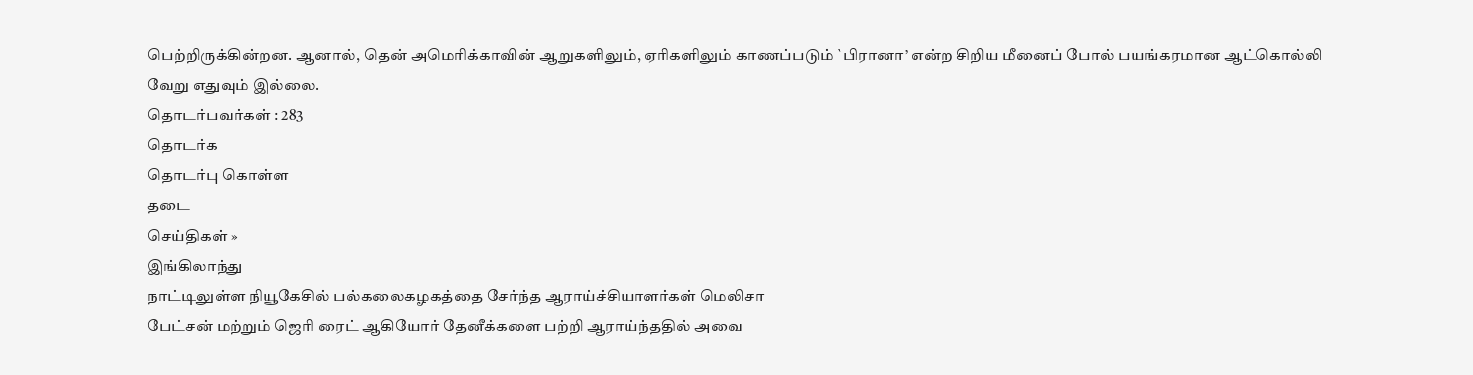பெற்றிருக்கின்றன. ஆனால், தென் அமெரிக்காவின் ஆறுகளிலும், ஏரிகளிலும் காணப்படும் `பிரானா’ என்ற சிறிய மீனைப் போல் பயங்கரமான ஆட்கொல்லி வேறு எதுவும் இல்லை.
தொடர்பவர்கள் : 283
தொடர்க
தொடர்பு கொள்ள
தடை
செய்திகள் »
இங்கிலாந்து
நாட்டிலுள்ள நியூகேசில் பல்கலைகழகத்தை சேர்ந்த ஆராய்ச்சியாளர்கள் மெலிசா
பேட்சன் மற்றும் ஜெரி ரைட் ஆகியோர் தேனீக்களை பற்றி ஆராய்ந்ததில் அவை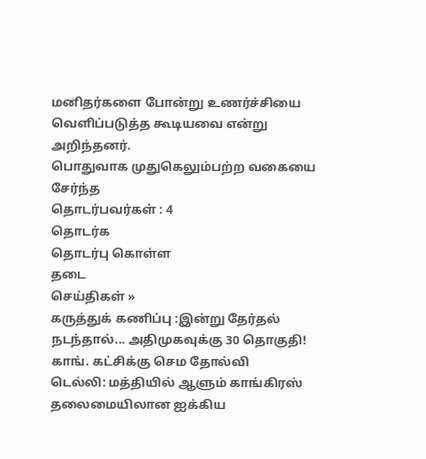மனிதர்களை போன்று உணர்ச்சியை வெளிப்படுத்த கூடியவை என்று அறிந்தனர்.
பொதுவாக முதுகெலும்பற்ற வகையை சேர்ந்த
தொடர்பவர்கள் : 4
தொடர்க
தொடர்பு கொள்ள
தடை
செய்திகள் »
கருத்துக் கணிப்பு :இன்று தேர்தல் நடந்தால்... அதிமுகவுக்கு 30 தொகுதி! காங். கட்சிக்கு செம தோல்வி
டெல்லி: மத்தியில் ஆளும் காங்கிரஸ் தலைமையிலான ஐக்கிய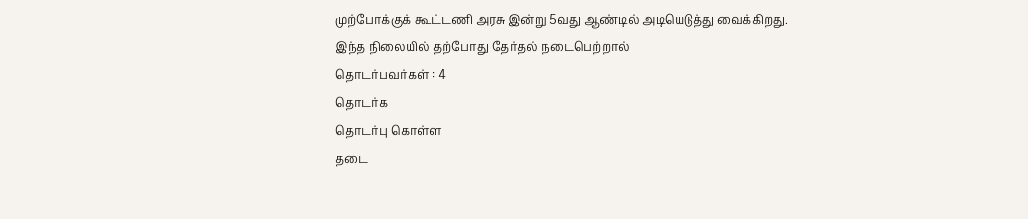முற்போக்குக் கூட்டணி அரசு இன்று 5வது ஆண்டில் அடியெடுத்து வைக்கிறது. இந்த நிலையில் தற்போது தேர்தல் நடைபெற்றால்
தொடர்பவர்கள் : 4
தொடர்க
தொடர்பு கொள்ள
தடை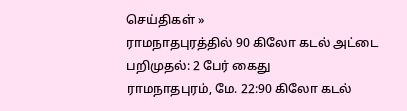செய்திகள் »
ராமநாதபுரத்தில் 90 கிலோ கடல் அட்டை பறிமுதல்: 2 பேர் கைது
ராமநாதபுரம், மே. 22:90 கிலோ கடல்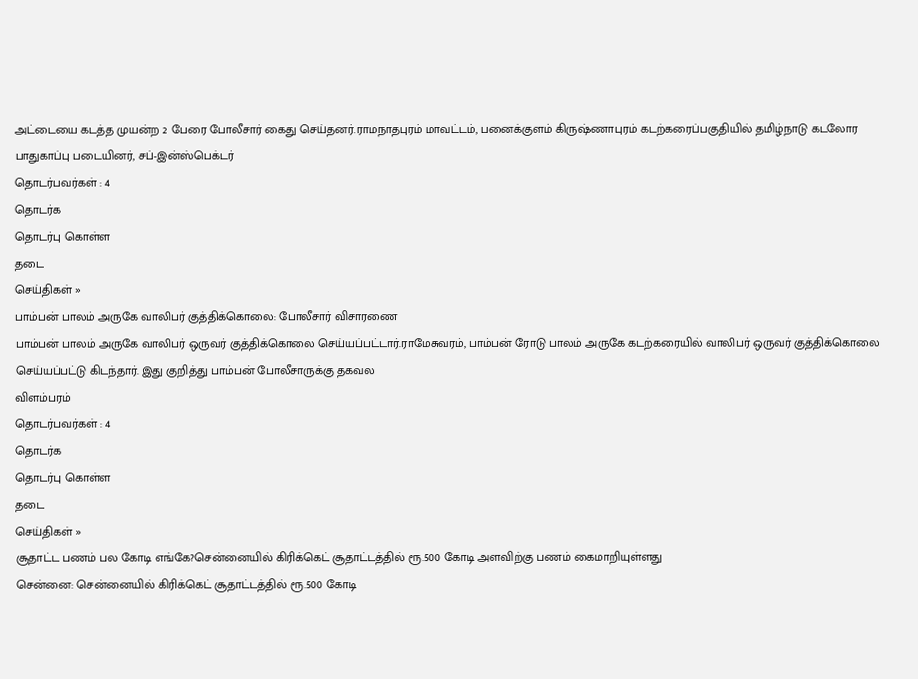அட்டையை கடத்த முயன்ற 2 பேரை போலீசார் கைது செய்தனர்.ராமநாதபுரம் மாவட்டம், பனைக்குளம் கிருஷ்ணாபுரம் கடற்கரைப்பகுதியில் தமிழ்நாடு கடலோர பாதுகாப்பு படையினர், சப்-இன்ஸ்பெக்டர்
தொடர்பவர்கள் : 4
தொடர்க
தொடர்பு கொள்ள
தடை
செய்திகள் »
பாம்பன் பாலம் அருகே வாலிபர் குத்திக்கொலை: போலீசார் விசாரணை
பாம்பன் பாலம் அருகே வாலிபர் ஒருவர் குத்திக்கொலை செய்யப்பட்டார்.ராமேசுவரம், பாம்பன் ரோடு பாலம் அருகே கடற்கரையில் வாலிபர் ஒருவர் குத்திக்கொலை செய்யப்பட்டு கிடந்தார். இது குறித்து பாம்பன் போலீசாருக்கு தகவல
விளம்பரம்
தொடர்பவர்கள் : 4
தொடர்க
தொடர்பு கொள்ள
தடை
செய்திகள் »
சூதாட்ட பணம் பல கோடி எங்கே?சென்னையில் கிரிக்கெட் சூதாட்டத்தில் ரூ.500 கோடி அளவிற்கு பணம் கைமாறியுள்ளது
சென்னை: சென்னையில் கிரிக்கெட் சூதாட்டத்தில் ரூ.500 கோடி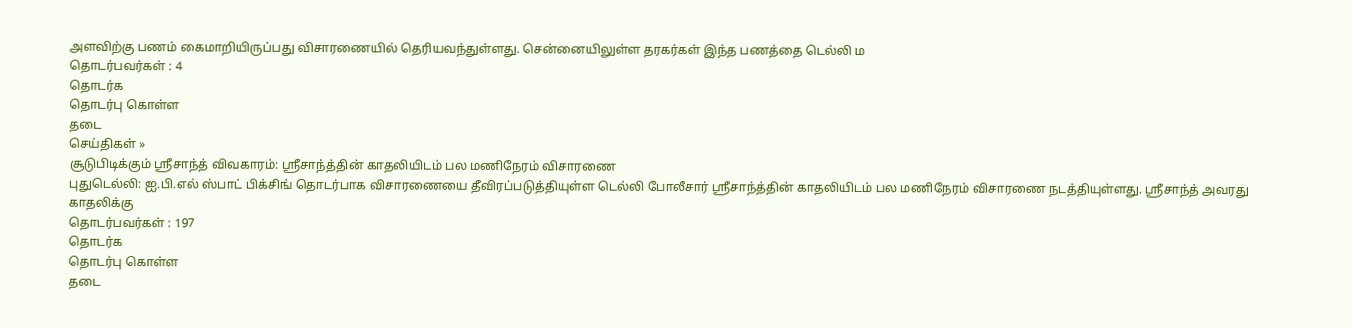அளவிற்கு பணம் கைமாறியிருப்பது விசாரணையில் தெரியவந்துள்ளது. சென்னையிலுள்ள தரகர்கள் இந்த பணத்தை டெல்லி ம
தொடர்பவர்கள் : 4
தொடர்க
தொடர்பு கொள்ள
தடை
செய்திகள் »
சூடுபிடிக்கும் ஸ்ரீசாந்த் விவகாரம்: ஸ்ரீசாந்த்தின் காதலியிடம் பல மணிநேரம் விசாரணை
புதுடெல்லி: ஐ.பி.எல் ஸ்பாட் பிக்சிங் தொடர்பாக விசாரணையை தீவிரப்படுத்தியுள்ள டெல்லி போலீசார் ஸ்ரீசாந்த்தின் காதலியிடம் பல மணிநேரம் விசாரணை நடத்தியுள்ளது. ஸ்ரீசாந்த் அவரது காதலிக்கு
தொடர்பவர்கள் : 197
தொடர்க
தொடர்பு கொள்ள
தடை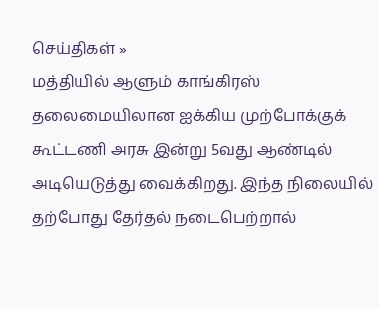செய்திகள் »
மத்தியில் ஆளும் காங்கிரஸ் தலைமையிலான ஐக்கிய முற்போக்குக் கூட்டணி அரசு இன்று 5வது ஆண்டில் அடியெடுத்து வைக்கிறது. இந்த நிலையில் தற்போது தேர்தல் நடைபெற்றால்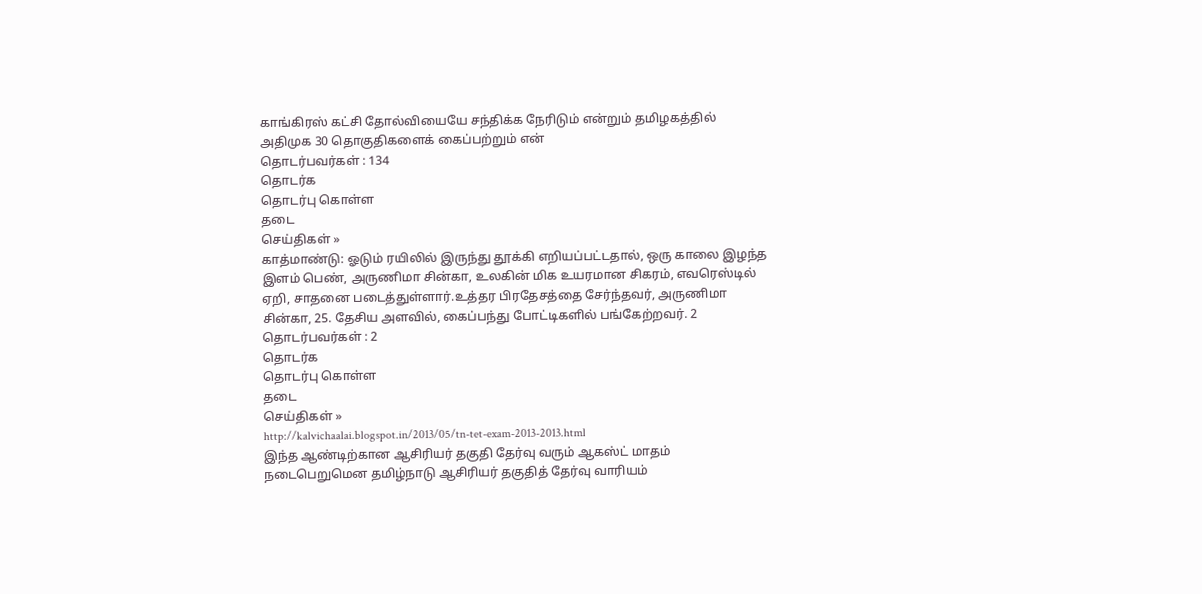காங்கிரஸ் கட்சி தோல்வியையே சந்திக்க நேரிடும் என்றும் தமிழகத்தில் அதிமுக 30 தொகுதிகளைக் கைப்பற்றும் என்
தொடர்பவர்கள் : 134
தொடர்க
தொடர்பு கொள்ள
தடை
செய்திகள் »
காத்மாண்டு: ஓடும் ரயிலில் இருந்து தூக்கி எறியப்பட்டதால், ஒரு காலை இழந்த இளம் பெண், அருணிமா சின்கா, உலகின் மிக உயரமான சிகரம், எவரெஸ்டில் ஏறி, சாதனை படைத்துள்ளார்.உத்தர பிரதேசத்தை சேர்ந்தவர், அருணிமா சின்கா, 25. தேசிய அளவில், கைப்பந்து போட்டிகளில் பங்கேற்றவர். 2
தொடர்பவர்கள் : 2
தொடர்க
தொடர்பு கொள்ள
தடை
செய்திகள் »
http://kalvichaalai.blogspot.in/2013/05/tn-tet-exam-2013-2013.html
இந்த ஆண்டிற்கான ஆசிரியர் தகுதி தேர்வு வரும் ஆகஸ்ட் மாதம் நடைபெறுமென தமிழ்நாடு ஆசிரியர் தகுதித் தேர்வு வாரியம்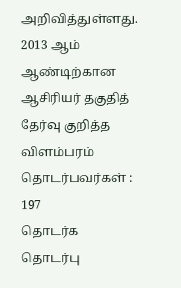அறிவித்துள்ளது.
2013 ஆம் ஆண்டிற்கான ஆசிரியர் தகுதித் தேர்வு குறித்த
விளம்பரம்
தொடர்பவர்கள் : 197
தொடர்க
தொடர்பு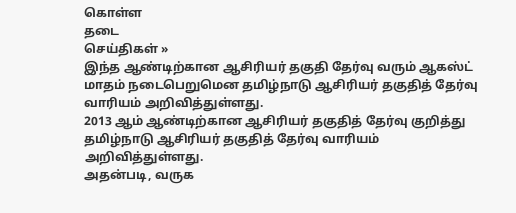கொள்ள
தடை
செய்திகள் »
இந்த ஆண்டிற்கான ஆசிரியர் தகுதி தேர்வு வரும் ஆகஸ்ட் மாதம் நடைபெறுமென தமிழ்நாடு ஆசிரியர் தகுதித் தேர்வு வாரியம் அறிவித்துள்ளது.
2013 ஆம் ஆண்டிற்கான ஆசிரியர் தகுதித் தேர்வு குறித்து தமிழ்நாடு ஆசிரியர் தகுதித் தேர்வு வாரியம் அறிவித்துள்ளது.
அதன்படி, வருக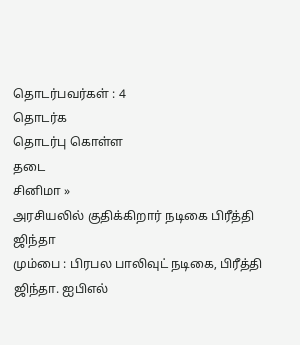தொடர்பவர்கள் : 4
தொடர்க
தொடர்பு கொள்ள
தடை
சினிமா »
அரசியலில் குதிக்கிறார் நடிகை பிரீத்தி ஜிந்தா
மும்பை : பிரபல பாலிவுட் நடிகை, பிரீத்தி ஜிந்தா. ஐபிஎல்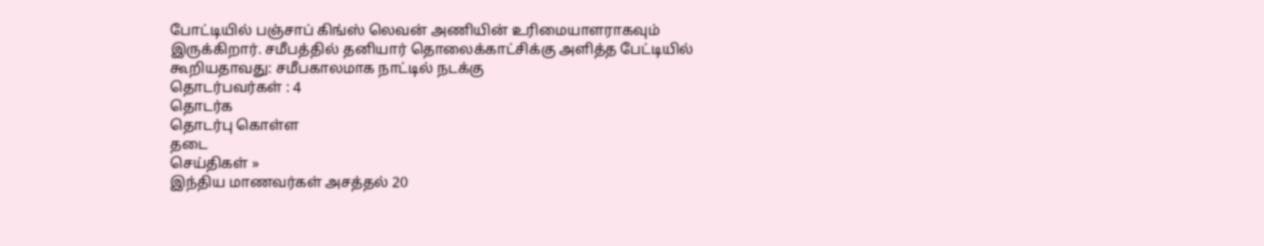போட்டியில் பஞ்சாப் கிங்ஸ் லெவன் அணியின் உரிமையாளராகவும் இருக்கிறார். சமீபத்தில் தனியார் தொலைக்காட்சிக்கு அளித்த பேட்டியில் கூறியதாவது: சமீபகாலமாக நாட்டில் நடக்கு
தொடர்பவர்கள் : 4
தொடர்க
தொடர்பு கொள்ள
தடை
செய்திகள் »
இந்திய மாணவர்கள் அசத்தல் 20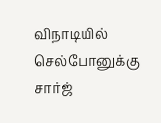விநாடியில் செல்போனுக்கு சார்ஜ்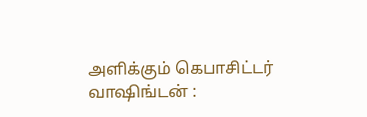அளிக்கும் கெபாசிட்டர்
வாஷிங்டன் :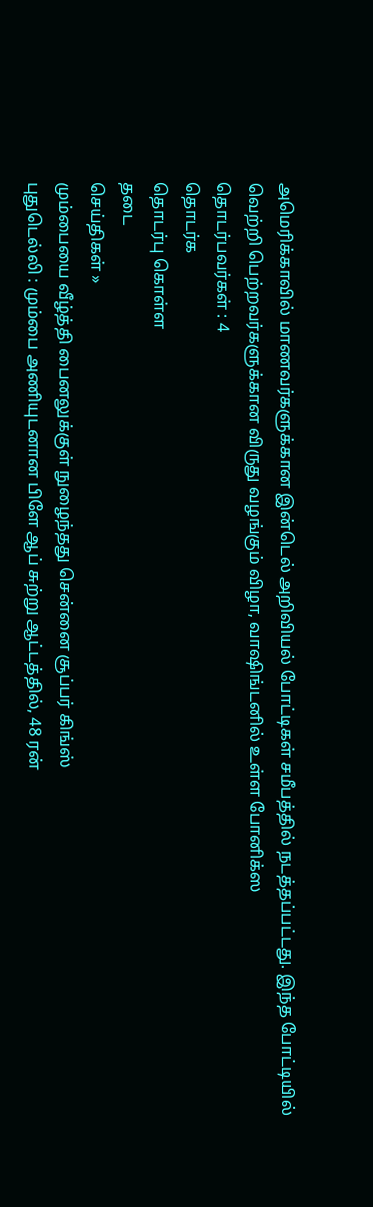அமெரிக்காவில் மாணவர்களுக்கான இன்டெல் அறிவியல் போட்டிகள் சமீபத்தில் நடத்தப்பட்டது. இந்த போட்டியில் வெற்றி பெற்றவர்களுக்கான விருது வழங்கும் விழா, வாஷிங்டனில் உள்ள போனிக்ஸ
தொடர்பவர்கள் : 4
தொடர்க
தொடர்பு கொள்ள
தடை
செய்திகள் »
மும்பையை வீழ்த்தி பைனலுக்குள் நுழைந்தது சென்னை சூப்பர் கிங்ஸ்
புதுடெல்லி : மும்பை அணியுடனான பிளே ஆப் சுற்று ஆட்டத்தில், 48 ரன்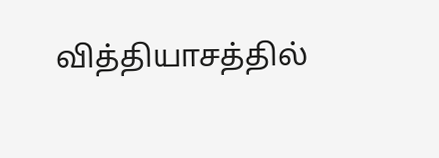வித்தியாசத்தில்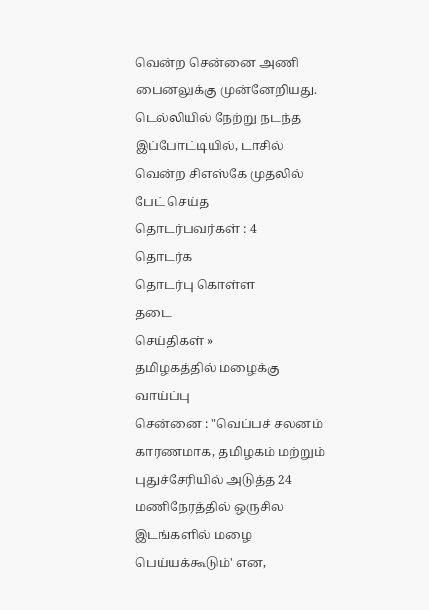வென்ற சென்னை அணி பைனலுக்கு முன்னேறியது. டெல்லியில் நேற்று நடந்த இப்போட்டியில், டாசில் வென்ற சிஎஸ்கே முதலில் பேட் செய்த
தொடர்பவர்கள் : 4
தொடர்க
தொடர்பு கொள்ள
தடை
செய்திகள் »
தமிழகத்தில் மழைக்கு வாய்ப்பு
சென்னை : "வெப்பச் சலனம் காரணமாக, தமிழகம் மற்றும் புதுச்சேரியில் அடுத்த 24 மணிநேரத்தில் ஒருசில இடங்களில் மழை பெய்யக்கூடும்' என,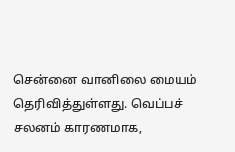சென்னை வானிலை மையம் தெரிவித்துள்ளது. வெப்பச் சலனம் காரணமாக,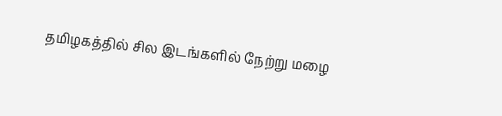தமிழகத்தில் சில இடங்களில் நேற்று மழை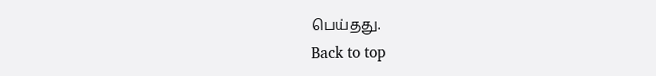பெய்தது.
Back to top